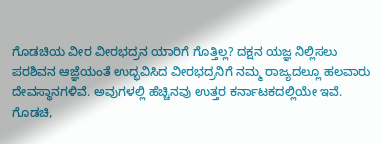ಗೊಡಚಿಯ ವೀರ ವೀರಭದ್ರನ ಯಾರಿಗೆ ಗೊತ್ತಿಲ್ಲ? ದಕ್ಷನ ಯಜ್ಞ ನಿಲ್ಲಿಸಲು ಪರಶಿವನ ಆಜ್ಞೆಯಂತೆ ಉದ್ಭವಿಸಿದ ವೀರಭದ್ರನಿಗೆ ನಮ್ಮ ರಾಜ್ಯದಲ್ಲೂ ಹಲವಾರು ದೇವಸ್ಥಾನಗಳಿವೆ. ಅವುಗಳಲ್ಲಿ ಹೆಚ್ಚಿನವು ಉತ್ತರ ಕರ್ನಾಟಕದಲ್ಲಿಯೇ ಇವೆ. ಗೊಡಚಿ,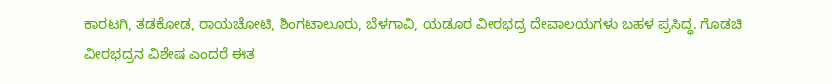ಕಾರಟಗಿ, ತಡಕೋಡ, ರಾಯಚೋಟಿ, ಶಿಂಗಟಾಲೂರು, ಬೆಳಗಾವಿ, ಯಡೂರ ವೀರಭದ್ರ ದೇವಾಲಯಗಳು ಬಹಳ ಪ್ರಸಿದ್ಧ. ಗೊಡಚಿ ವೀರಭದ್ರನ ವಿಶೇಷ ಎಂದರೆ ಈತ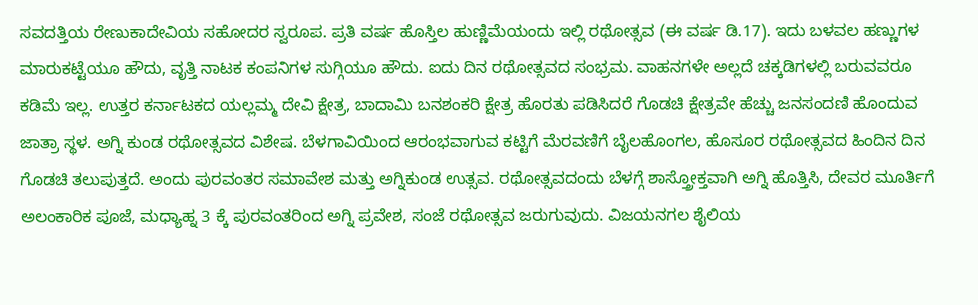ಸವದತ್ತಿಯ ರೇಣುಕಾದೇವಿಯ ಸಹೋದರ ಸ್ವರೂಪ. ಪ್ರತಿ ವರ್ಷ ಹೊಸ್ತಿಲ ಹುಣ್ಣಿಮೆಯಂದು ಇಲ್ಲಿ ರಥೋತ್ಸವ (ಈ ವರ್ಷ ಡಿ.17). ಇದು ಬಳವಲ ಹಣ್ಣುಗಳ ಮಾರುಕಟ್ಟೆಯೂ ಹೌದು, ವೃತ್ತಿ ನಾಟಕ ಕಂಪನಿಗಳ ಸುಗ್ಗಿಯೂ ಹೌದು. ಐದು ದಿನ ರಥೋತ್ಸವದ ಸಂಭ್ರಮ. ವಾಹನಗಳೇ ಅಲ್ಲದೆ ಚಕ್ಕಡಿಗಳಲ್ಲಿ ಬರುವವರೂ ಕಡಿಮೆ ಇಲ್ಲ. ಉತ್ತರ ಕರ್ನಾಟಕದ ಯಲ್ಲಮ್ಮ ದೇವಿ ಕ್ಷೇತ್ರ, ಬಾದಾಮಿ ಬನಶಂಕರಿ ಕ್ಷೇತ್ರ ಹೊರತು ಪಡಿಸಿದರೆ ಗೊಡಚಿ ಕ್ಷೇತ್ರವೇ ಹೆಚ್ಚು ಜನಸಂದಣಿ ಹೊಂದುವ ಜಾತ್ರಾ ಸ್ಥಳ. ಅಗ್ನಿ ಕುಂಡ ರಥೋತ್ಸವದ ವಿಶೇಷ. ಬೆಳಗಾವಿಯಿಂದ ಆರಂಭವಾಗುವ ಕಟ್ಟಿಗೆ ಮೆರವಣಿಗೆ ಬೈಲಹೊಂಗಲ, ಹೊಸೂರ ರಥೋತ್ಸವದ ಹಿಂದಿನ ದಿನ ಗೊಡಚಿ ತಲುಪುತ್ತದೆ. ಅಂದು ಪುರವಂತರ ಸಮಾವೇಶ ಮತ್ತು ಅಗ್ನಿಕುಂಡ ಉತ್ಸವ. ರಥೋತ್ಸವದಂದು ಬೆಳಗ್ಗೆ ಶಾಸ್ತ್ರೋಕ್ತವಾಗಿ ಅಗ್ನಿ ಹೊತ್ತಿಸಿ, ದೇವರ ಮೂರ್ತಿಗೆ ಅಲಂಕಾರಿಕ ಪೂಜೆ, ಮಧ್ಯಾಹ್ನ 3 ಕ್ಕೆ ಪುರವಂತರಿಂದ ಅಗ್ನಿ ಪ್ರವೇಶ, ಸಂಜೆ ರಥೋತ್ಸವ ಜರುಗುವುದು. ವಿಜಯನಗಲ ಶೈಲಿಯ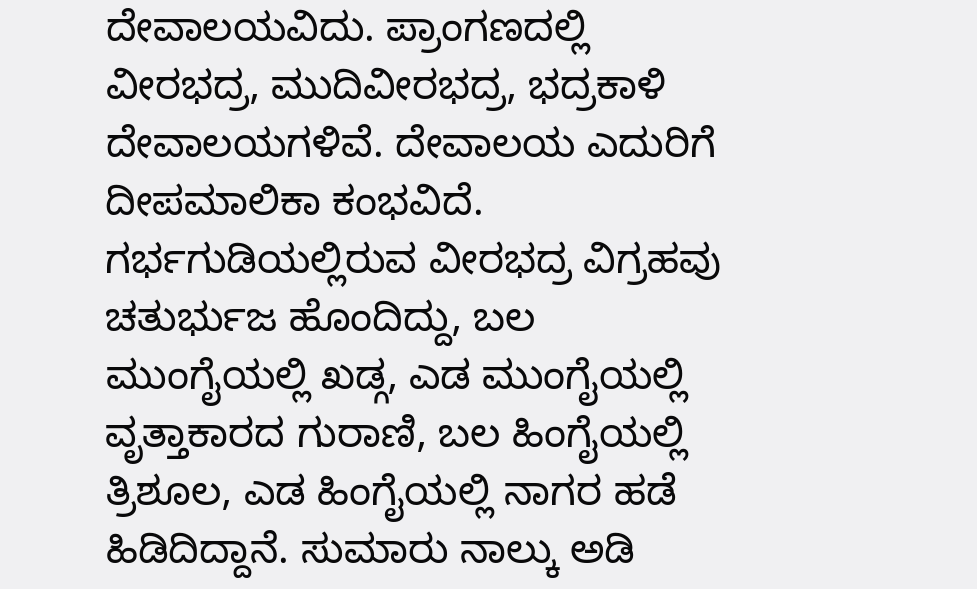ದೇವಾಲಯವಿದು. ಪ್ರಾಂಗಣದಲ್ಲಿ ವೀರಭದ್ರ, ಮುದಿವೀರಭದ್ರ, ಭದ್ರಕಾಳಿ ದೇವಾಲಯಗಳಿವೆ. ದೇವಾಲಯ ಎದುರಿಗೆ ದೀಪಮಾಲಿಕಾ ಕಂಭವಿದೆ. ಗರ್ಭಗುಡಿಯಲ್ಲಿರುವ ವೀರಭದ್ರ ವಿಗ್ರಹವು ಚತುರ್ಭುಜ ಹೊಂದಿದ್ದು, ಬಲ ಮುಂಗೈಯಲ್ಲಿ ಖಡ್ಗ, ಎಡ ಮುಂಗೈಯಲ್ಲಿ ವೃತ್ತಾಕಾರದ ಗುರಾಣಿ, ಬಲ ಹಿಂಗೈಯಲ್ಲಿ ತ್ರಿಶೂಲ, ಎಡ ಹಿಂಗೈಯಲ್ಲಿ ನಾಗರ ಹಡೆ ಹಿಡಿದಿದ್ದಾನೆ. ಸುಮಾರು ನಾಲ್ಕು ಅಡಿ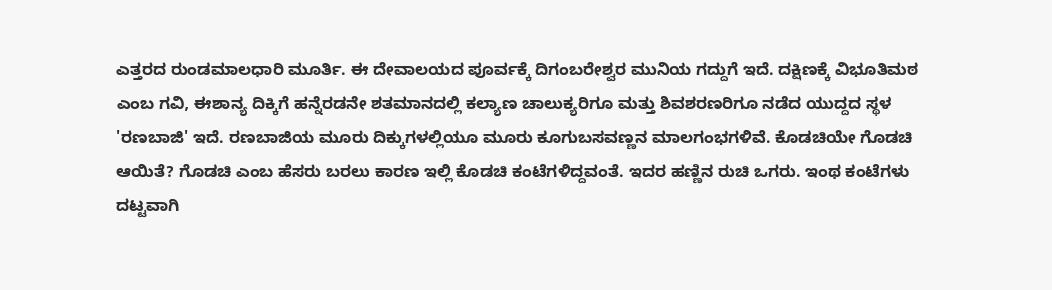ಎತ್ತರದ ರುಂಡಮಾಲಧಾರಿ ಮೂರ್ತಿ. ಈ ದೇವಾಲಯದ ಪೂರ್ವಕ್ಕೆ ದಿಗಂಬರೇಶ್ವರ ಮುನಿಯ ಗದ್ದುಗೆ ಇದೆ. ದಕ್ಷಿಣಕ್ಕೆ ವಿಭೂತಿಮಠ ಎಂಬ ಗವಿ, ಈಶಾನ್ಯ ದಿಕ್ಕಿಗೆ ಹನ್ನೆರಡನೇ ಶತಮಾನದಲ್ಲಿ ಕಲ್ಯಾಣ ಚಾಲುಕ್ಯರಿಗೂ ಮತ್ತು ಶಿವಶರಣರಿಗೂ ನಡೆದ ಯುದ್ದದ ಸ್ಥಳ 'ರಣಬಾಜಿ' ಇದೆ. ರಣಬಾಜಿಯ ಮೂರು ದಿಕ್ಕುಗಳಲ್ಲಿಯೂ ಮೂರು ಕೂಗುಬಸವಣ್ಣನ ಮಾಲಗಂಭಗಳಿವೆ. ಕೊಡಚಿಯೇ ಗೊಡಚಿ ಆಯಿತೆ? ಗೊಡಚಿ ಎಂಬ ಹೆಸರು ಬರಲು ಕಾರಣ ಇಲ್ಲಿ ಕೊಡಚಿ ಕಂಟೆಗಳಿದ್ದವಂತೆ. ಇದರ ಹಣ್ಣಿನ ರುಚಿ ಒಗರು. ಇಂಥ ಕಂಟೆಗಳು ದಟ್ಟವಾಗಿ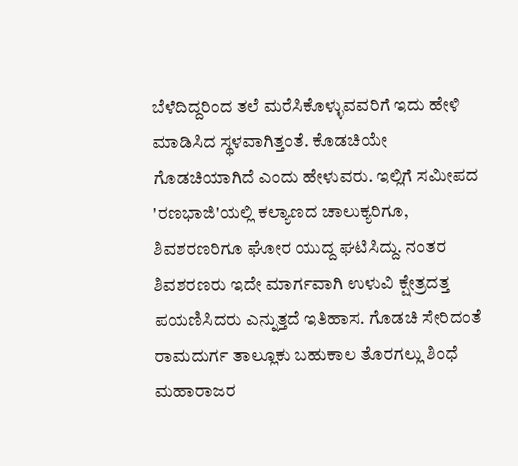ಬೆಳೆದಿದ್ದರಿಂದ ತಲೆ ಮರೆಸಿಕೊಳ್ಳುವವರಿಗೆ ಇದು ಹೇಳಿ ಮಾಡಿಸಿದ ಸ್ಥಳವಾಗಿತ್ತಂತೆ. ಕೊಡಚಿಯೇ ಗೊಡಚಿಯಾಗಿದೆ ಎಂದು ಹೇಳುವರು. ಇಲ್ಲಿಗೆ ಸಮೀಪದ 'ರಣಭಾಜಿ'ಯಲ್ಲಿ ಕಲ್ಯಾಣದ ಚಾಲುಕ್ಯರಿಗೂ, ಶಿವಶರಣರಿಗೂ ಘೋರ ಯುದ್ದ ಘಟಿಸಿದ್ದು. ನಂತರ ಶಿವಶರಣರು ಇದೇ ಮಾರ್ಗವಾಗಿ ಉಳುವಿ ಕ್ಷೇತ್ರದತ್ತ ಪಯಣಿಸಿದರು ಎನ್ನುತ್ತದೆ ಇತಿಹಾಸ. ಗೊಡಚಿ ಸೇರಿದಂತೆ ರಾಮದುರ್ಗ ತಾಲ್ಲೂಕು ಬಹುಕಾಲ ತೊರಗಲ್ಲು ಶಿಂಧೆ ಮಹಾರಾಜರ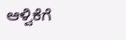ಆಳ್ವಿಕೆಗೆ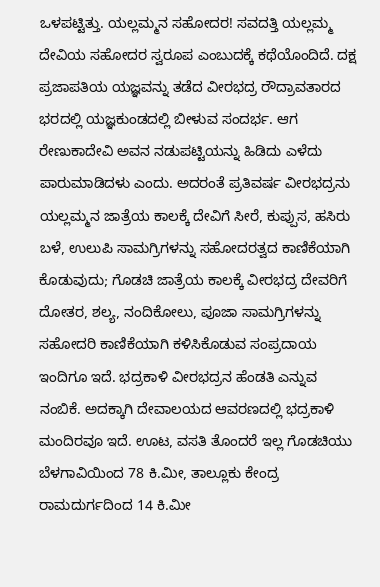ಒಳಪಟ್ಟಿತ್ತು. ಯಲ್ಲಮ್ಮನ ಸಹೋದರ! ಸವದತ್ತಿ ಯಲ್ಲಮ್ಮ ದೇವಿಯ ಸಹೋದರ ಸ್ವರೂಪ ಎಂಬುದಕ್ಕೆ ಕಥೆಯೊಂದಿದೆ. ದಕ್ಷ ಪ್ರಜಾಪತಿಯ ಯಜ್ಞವನ್ನು ತಡೆದ ವೀರಭದ್ರ ರೌದ್ರಾವತಾರದ ಭರದಲ್ಲಿ ಯಜ್ಞಕುಂಡದಲ್ಲಿ ಬೀಳುವ ಸಂದರ್ಭ. ಆಗ ರೇಣುಕಾದೇವಿ ಅವನ ನಡುಪಟ್ಟಿಯನ್ನು ಹಿಡಿದು ಎಳೆದು ಪಾರುಮಾಡಿದಳು ಎಂದು. ಅದರಂತೆ ಪ್ರತಿವರ್ಷ ವೀರಭದ್ರನು ಯಲ್ಲಮ್ಮನ ಜಾತ್ರೆಯ ಕಾಲಕ್ಕೆ ದೇವಿಗೆ ಸೀರೆ, ಕುಪ್ಪುಸ, ಹಸಿರು ಬಳೆ, ಉಲುಪಿ ಸಾಮಗ್ರಿಗಳನ್ನು ಸಹೋದರತ್ವದ ಕಾಣಿಕೆಯಾಗಿ ಕೊಡುವುದು; ಗೊಡಚಿ ಜಾತ್ರೆಯ ಕಾಲಕ್ಕೆ ವೀರಭದ್ರ ದೇವರಿಗೆ ದೋತರ, ಶಲ್ಯ, ನಂದಿಕೋಲು, ಪೂಜಾ ಸಾಮಗ್ರಿಗಳನ್ನು ಸಹೋದರಿ ಕಾಣಿಕೆಯಾಗಿ ಕಳಿಸಿಕೊಡುವ ಸಂಪ್ರದಾಯ ಇಂದಿಗೂ ಇದೆ. ಭದ್ರಕಾಳಿ ವೀರಭದ್ರನ ಹೆಂಡತಿ ಎನ್ನುವ ನಂಬಿಕೆ. ಅದಕ್ಕಾಗಿ ದೇವಾಲಯದ ಆವರಣದಲ್ಲಿ ಭದ್ರಕಾಳಿ ಮಂದಿರವೂ ಇದೆ. ಊಟ, ವಸತಿ ತೊಂದರೆ ಇಲ್ಲ ಗೊಡಚಿಯು ಬೆಳಗಾವಿಯಿಂದ 78 ಕಿ.ಮೀ, ತಾಲ್ಲೂಕು ಕೇಂದ್ರ ರಾಮದುರ್ಗದಿಂದ 14 ಕಿ.ಮೀ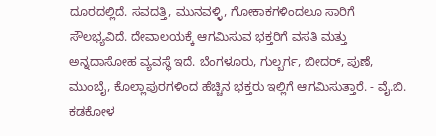ದೂರದಲ್ಲಿದೆ. ಸವದತ್ತಿ, ಮುನವಳ್ಳಿ, ಗೋಕಾಕಗಳಿಂದಲೂ ಸಾರಿಗೆ ಸೌಲಭ್ಯವಿದೆ. ದೇವಾಲಯಕ್ಕೆ ಆಗಮಿಸುವ ಭಕ್ತರಿಗೆ ವಸತಿ ಮತ್ತು ಅನ್ನದಾಸೋಹ ವ್ಯವಸ್ಥೆ ಇದೆ. ಬೆಂಗಳೂರು, ಗುಲ್ಬರ್ಗ, ಬೀದರ್, ಪುಣೆ, ಮುಂಬೈ, ಕೊಲ್ಲಾಪುರಗಳಿಂದ ಹೆಚ್ಚಿನ ಭಕ್ತರು ಇಲ್ಲಿಗೆ ಆಗಮಿಸುತ್ತಾರೆ. - ವೈ.ಬಿ. ಕಡಕೋಳ